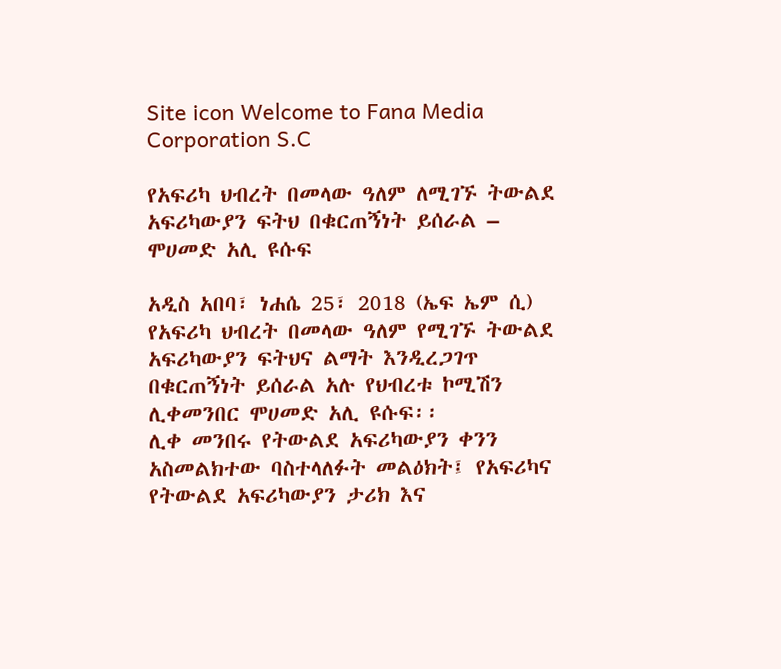Site icon Welcome to Fana Media Corporation S.C

የአፍሪካ ህብረት በመላው ዓለም ለሚገኙ ትውልደ አፍሪካውያን ፍትህ በቁርጠኝነት ይሰራል – ሞሀመድ አሊ ዩሱፍ

አዲስ አበባ፣ ነሐሴ 25፣ 2018 (ኤፍ ኤም ሲ) የአፍሪካ ህብረት በመላው ዓለም የሚገኙ ትውልደ አፍሪካውያን ፍትህና ልማት እንዲረጋገጥ በቁርጠኝነት ይሰራል አሉ የህብረቱ ኮሚሽን ሊቀመንበር ሞሀመድ አሊ ዩሱፍ፡፡
ሊቀ መንበሩ የትውልደ አፍሪካውያን ቀንን አስመልክተው ባስተላለፉት መልዕክት፤ የአፍሪካና የትውልደ አፍሪካውያን ታሪክ እና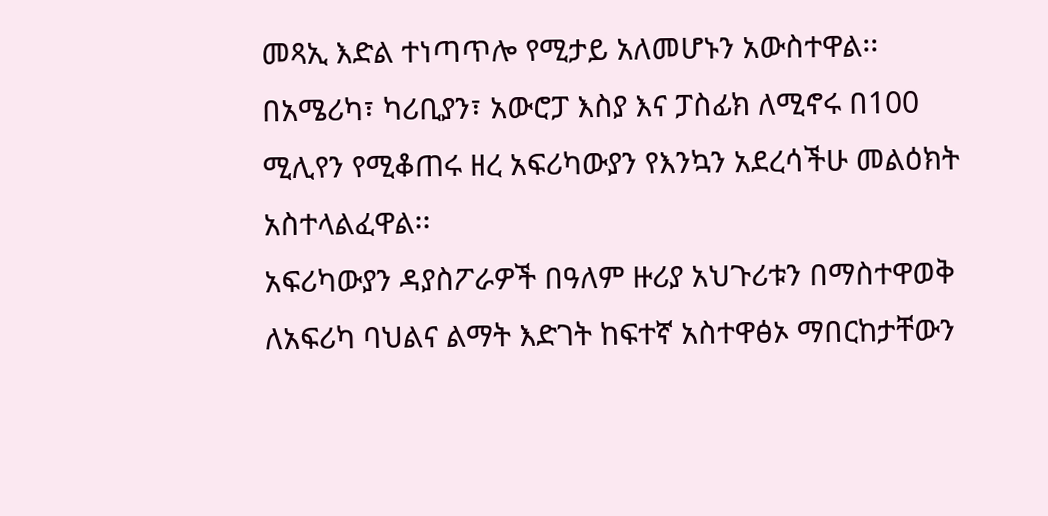መጻኢ እድል ተነጣጥሎ የሚታይ አለመሆኑን አውስተዋል፡፡
በአሜሪካ፣ ካሪቢያን፣ አውሮፓ እስያ እና ፓስፊክ ለሚኖሩ በ100 ሚሊየን የሚቆጠሩ ዘረ አፍሪካውያን የእንኳን አደረሳችሁ መልዕክት አስተላልፈዋል፡፡
አፍሪካውያን ዳያስፖራዎች በዓለም ዙሪያ አህጉሪቱን በማስተዋወቅ ለአፍሪካ ባህልና ልማት እድገት ከፍተኛ አስተዋፅኦ ማበርከታቸውን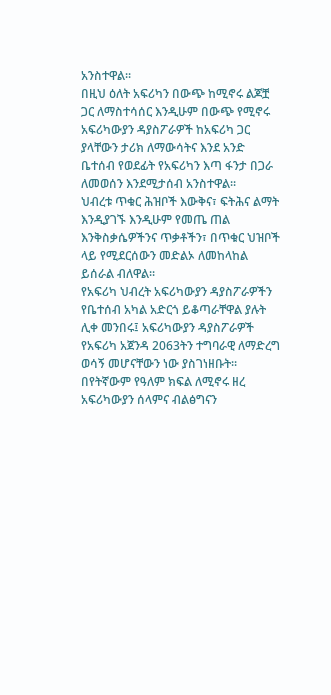አንስተዋል፡፡
በዚህ ዕለት አፍሪካን በውጭ ከሚኖሩ ልጆቿ ጋር ለማስተሳሰር እንዲሁም በውጭ የሚኖሩ አፍሪካውያን ዳያስፖራዎች ከአፍሪካ ጋር ያላቸውን ታሪክ ለማውሳትና እንደ አንድ ቤተሰብ የወደፊት የአፍሪካን እጣ ፋንታ በጋራ ለመወሰን እንደሚታሰብ አንስተዋል፡፡
ህብረቱ ጥቁር ሕዝቦች እውቅና፣ ፍትሕና ልማት እንዲያገኙ እንዲሁም የመጤ ጠል እንቅስቃሴዎችንና ጥቃቶችን፣ በጥቁር ህዝቦች ላይ የሚደርሰውን መድልኦ ለመከላከል ይሰራል ብለዋል፡፡
የአፍሪካ ህብረት አፍሪካውያን ዳያስፖራዎችን የቤተሰብ አካል አድርጎ ይቆጣራቸዋል ያሉት ሊቀ መንበሩ፤ አፍሪካውያን ዳያስፖራዎች የአፍሪካ አጀንዳ 2063ትን ተግባራዊ ለማድረግ ወሳኝ መሆናቸውን ነው ያስገነዘቡት፡፡
በየትኛውም የዓለም ክፍል ለሚኖሩ ዘረ አፍሪካውያን ሰላምና ብልፅግናን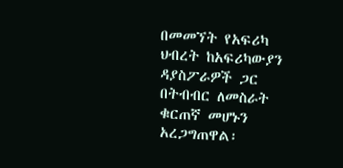በመመኘት የአፍሪካ ህብረት ከአፍሪካውያን ዳያስፖራዎች ጋር በትብብር ለመስራት ቁርጠኛ መሆኑን አረጋግጠዋል፡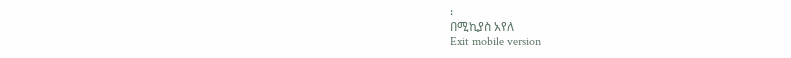፡
በሚኪያስ አየለ
Exit mobile version